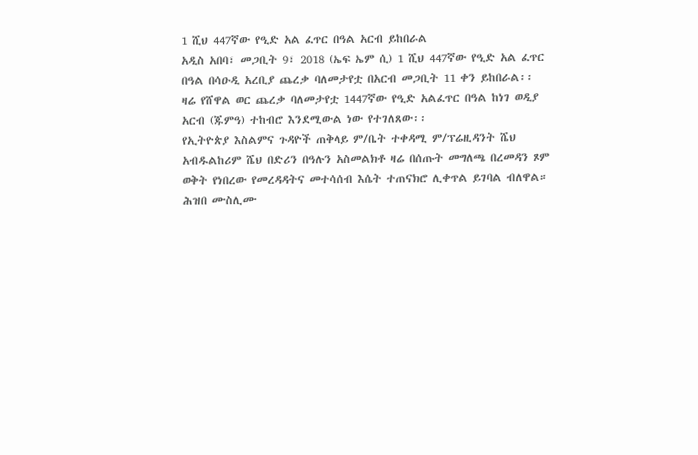1 ሺህ 447ኛው የዒድ አል ፈጥር በዓል አርብ ይከበራል
አዲስ አበባ፣ መጋቢት 9፣ 2018 (ኤፍ ኤም ሲ) 1 ሺህ 447ኛው የዒድ አል ፈጥር በዓል በሳዑዲ አረቢያ ጨረቃ ባለመታየቷ በአርብ መጋቢት 11 ቀን ይከበራል፡፡
ዛሬ የሸዋል ወር ጨረቃ ባለመታየቷ 1447ኛው የዒድ አልፈጥር በዓል ከነገ ወዲያ አርብ (ጁምዓ) ተከብሮ እንደሚውል ነው የተገለጸው፡፡
የኢትዮጵያ እስልምና ጉዳዮች ጠቅላይ ም/ቤት ተቀዳሚ ም/ፕሬዚዳንት ሼህ አብዱልከሪም ሼህ በድሪን በዓሉን አስመልክቶ ዛሬ በሰጡት መግለጫ በረመዳን ጾም ወቅት የነበረው የመረዳዳትና መተሳሰብ እሴት ተጠናክሮ ሊቀጥል ይገባል ብለዋል።
ሕዝበ ሙስሊሙ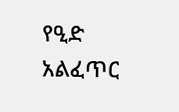የዒድ አልፈጥር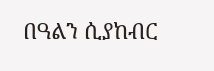በዓልን ሲያከብር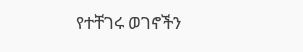የተቸገሩ ወገኖችን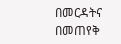በመርዳትና በመጠየቅ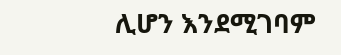ሊሆን እንደሚገባም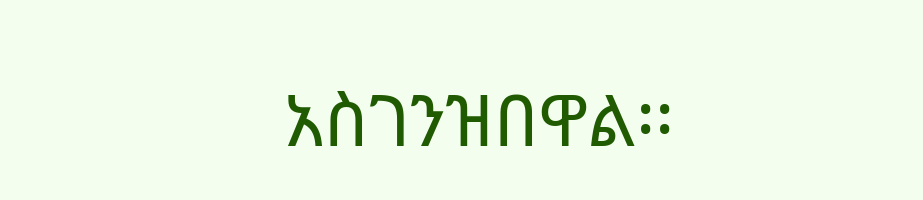አስገንዝበዋል፡፡